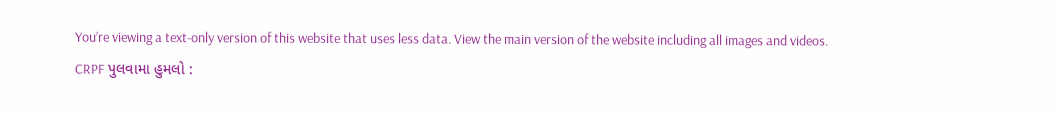You’re viewing a text-only version of this website that uses less data. View the main version of the website including all images and videos.
CRPF પુલવામા હુમલો :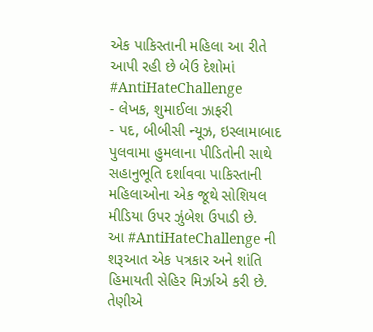એક પાકિસ્તાની મહિલા આ રીતે આપી રહી છે બેઉ દેશોમાં #AntiHateChallenge
- લેખક, શુમાઈલા ઝાફરી
- પદ, બીબીસી ન્યૂઝ, ઇસ્લામાબાદ
પુલવામા હુમલાના પીડિતોની સાથે સહાનુભૂતિ દર્શાવવા પાકિસ્તાની મહિલાઓના એક જૂથે સોશિયલ મીડિયા ઉપર ઝુંબેશ ઉપાડી છે.
આ #AntiHateChallenge ની શરૂઆત એક પત્રકાર અને શાંતિ હિમાયતી સેહિર મિર્ઝાએ કરી છે.
તેણીએ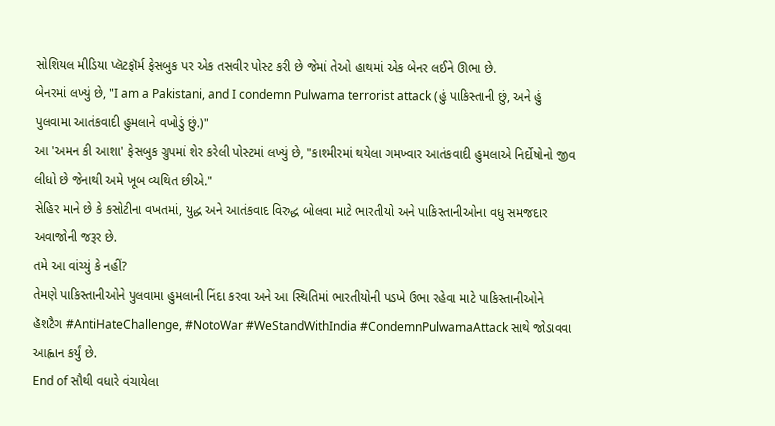સોશિયલ મીડિયા પ્લૅટફૉર્મ ફેસબુક પર એક તસવીર પોસ્ટ કરી છે જેમાં તેઓ હાથમાં એક બેનર લઈને ઊભા છે.
બેનરમાં લખ્યું છે, "I am a Pakistani, and I condemn Pulwama terrorist attack (હું પાકિસ્તાની છું, અને હું પુલવામા આતંકવાદી હુમલાને વખોડું છું.)"
આ 'અમન કી આશા' ફેસબુક ગ્રુપમાં શેર કરેલી પોસ્ટમાં લખ્યું છે, "કાશ્મીરમાં થયેલા ગમખ્વાર આતંકવાદી હુમલાએ નિર્દોષોનો જીવ લીધો છે જેનાથી અમે ખૂબ વ્યથિત છીએ."
સેહિર માને છે કે કસોટીના વખતમાં, યુદ્ધ અને આતંકવાદ વિરુદ્ધ બોલવા માટે ભારતીયો અને પાકિસ્તાનીઓના વધુ સમજદાર અવાજોની જરૂર છે.
તમે આ વાંચ્યું કે નહીં?
તેમણે પાકિસ્તાનીઓને પુલવામા હુમલાની નિંદા કરવા અને આ સ્થિતિમાં ભારતીયોની પડખે ઉભા રહેવા માટે પાકિસ્તાનીઓને હૅશટૈગ #AntiHateChallenge, #NotoWar #WeStandWithIndia #CondemnPulwamaAttack સાથે જોડાવવા આહ્વાન કર્યું છે.
End of સૌથી વધારે વંચાયેલા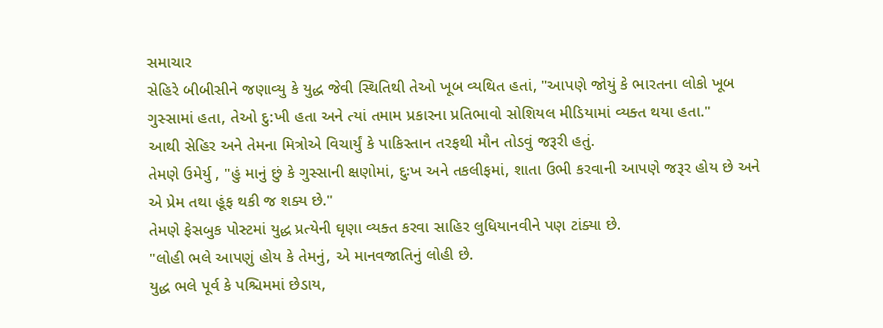સમાચાર
સેહિરે બીબીસીને જણાવ્યુ કે યુદ્ધ જેવી સ્થિતિથી તેઓ ખૂબ વ્યથિત હતાં, "આપણે જોયું કે ભારતના લોકો ખૂબ ગુસ્સામાં હતા, તેઓ દુ:ખી હતા અને ત્યાં તમામ પ્રકારના પ્રતિભાવો સોશિયલ મીડિયામાં વ્યક્ત થયા હતા."
આથી સેહિર અને તેમના મિત્રોએ વિચાર્યું કે પાકિસ્તાન તરફથી મૌન તોડવું જરૂરી હતું.
તેમણે ઉમેર્યુ , "હું માનું છું કે ગુસ્સાની ક્ષણોમાં, દુઃખ અને તકલીફમાં, શાતા ઉભી કરવાની આપણે જરૂર હોય છે અને એ પ્રેમ તથા હૂંફ થકી જ શક્ય છે."
તેમણે ફેસબુક પોસ્ટમાં યુદ્ધ પ્રત્યેની ઘૃણા વ્યક્ત કરવા સાહિર લુધિયાનવીને પણ ટાંક્યા છે.
"લોહી ભલે આપણું હોય કે તેમનું, એ માનવજાતિનું લોહી છે.
યુદ્ધ ભલે પૂર્વ કે પશ્ચિમમાં છેડાય,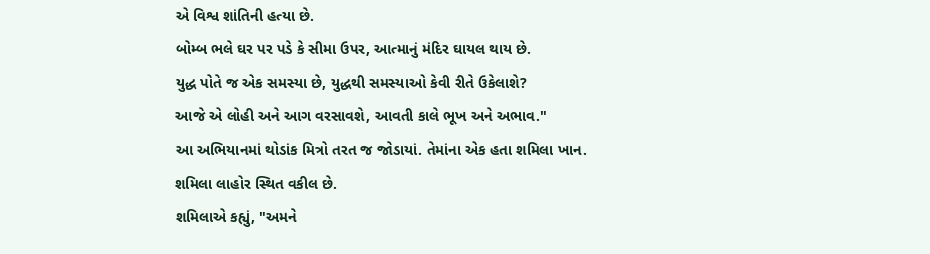એ વિશ્વ શાંતિની હત્યા છે.
બોમ્બ ભલે ઘર પર પડે કે સીમા ઉપર, આત્માનું મંદિર ઘાયલ થાય છે.
યુદ્ધ પોતે જ એક સમસ્યા છે, યુદ્ધથી સમસ્યાઓ કેવી રીતે ઉકેલાશે?
આજે એ લોહી અને આગ વરસાવશે, આવતી કાલે ભૂખ અને અભાવ."
આ અભિયાનમાં થોડાંક મિત્રો તરત જ જોડાયાં. તેમાંના એક હતા શમિલા ખાન.
શમિલા લાહોર સ્થિત વકીલ છે.
શમિલાએ કહ્યું, "અમને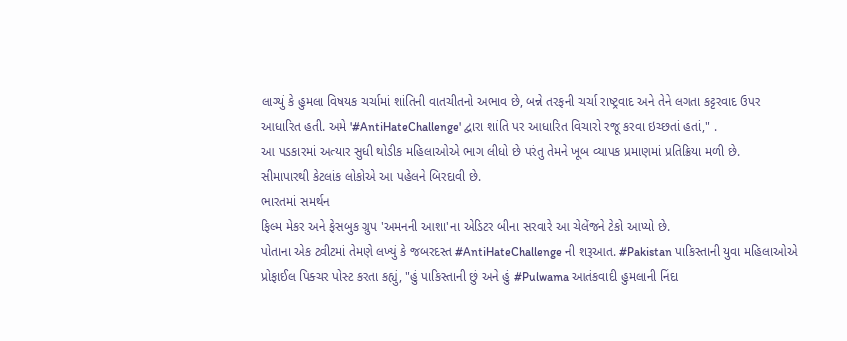લાગ્યું કે હુમલા વિષયક ચર્ચામાં શાંતિની વાતચીતનો અભાવ છે, બન્ને તરફની ચર્ચા રાષ્ટ્રવાદ અને તેને લગતા કટ્ટરવાદ ઉપર આધારિત હતી. અમે '#AntiHateChallenge' દ્વારા શાંતિ પર આધારિત વિચારો રજૂ કરવા ઇચ્છતાં હતાં," .
આ પડકારમાં અત્યાર સુધી થોડીક મહિલાઓએ ભાગ લીધો છે પરંતુ તેમને ખૂબ વ્યાપક પ્રમાણમાં પ્રતિક્રિયા મળી છે.
સીમાપારથી કેટલાંક લોકોએ આ પહેલને બિરદાવી છે.
ભારતમાં સમર્થન
ફિલ્મ મેકર અને ફેસબુક ગ્રુપ 'અમનની આશા'ના એડિટર બીના સરવારે આ ચેલેંજને ટેકો આપ્યો છે.
પોતાના એક ટ્વીટમાં તેમણે લખ્યું કે જબરદસ્ત #AntiHateChallenge ની શરૂઆત. #Pakistan પાકિસ્તાની યુવા મહિલાઓએ પ્રોફાઈલ પિક્ચર પોસ્ટ કરતા કહ્યું, "હું પાકિસ્તાની છું અને હું #Pulwama આતંકવાદી હુમલાની નિંદા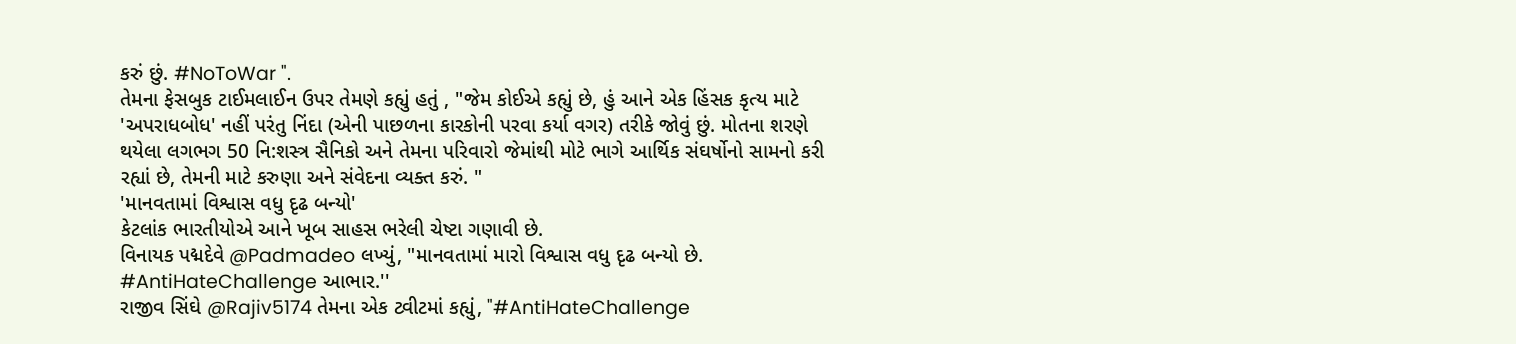કરું છું. #NoToWar ".
તેમના ફેસબુક ટાઈમલાઈન ઉપર તેમણે કહ્યું હતું , "જેમ કોઈએ કહ્યું છે, હું આને એક હિંસક કૃત્ય માટે 'અપરાધબોધ' નહીં પરંતુ નિંદા (એની પાછળના કારકોની પરવા કર્યા વગર) તરીકે જોવું છું. મોતના શરણે થયેલા લગભગ 50 નિ:શસ્ત્ર સૈનિકો અને તેમના પરિવારો જેમાંથી મોટે ભાગે આર્થિક સંઘર્ષોનો સામનો કરી રહ્યાં છે, તેમની માટે કરુણા અને સંવેદના વ્યક્ત કરું. "
'માનવતામાં વિશ્વાસ વધુ દૃઢ બન્યો'
કેટલાંક ભારતીયોએ આને ખૂબ સાહસ ભરેલી ચેષ્ટા ગણાવી છે.
વિનાયક પદ્મદેવે @Padmadeo લખ્યું, "માનવતામાં મારો વિશ્વાસ વધુ દૃઢ બન્યો છે. #AntiHateChallenge આભાર.''
રાજીવ સિંઘે @Rajiv5174 તેમના એક ટ્વીટમાં કહ્યું, "#AntiHateChallenge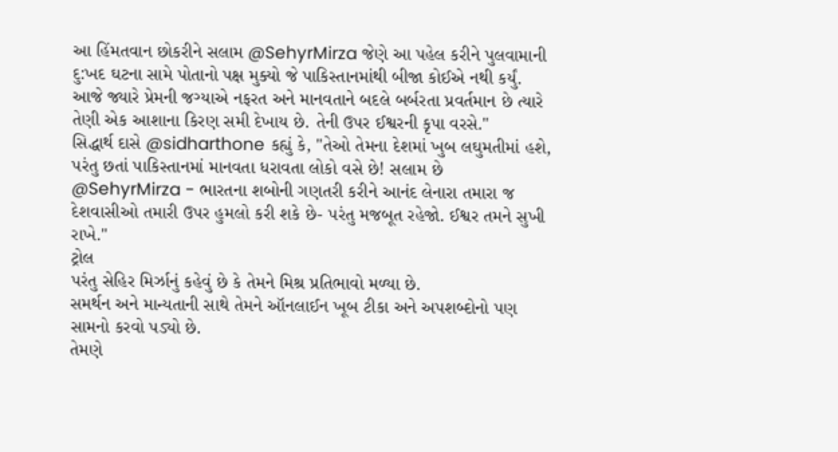આ હિંમતવાન છોકરીને સલામ @SehyrMirza જેણે આ પહેલ કરીને પુલવામાની દુ:ખદ ઘટના સામે પોતાનો પક્ષ મુક્યો જે પાકિસ્તાનમાંથી બીજા કોઈએ નથી કર્યું. આજે જ્યારે પ્રેમની જગ્યાએ નફરત અને માનવતાને બદલે બર્બરતા પ્રવર્તમાન છે ત્યારે તેણી એક આશાના કિરણ સમી દેખાય છે. તેની ઉપર ઈશ્વરની કૃપા વરસે."
સિદ્ધાર્થ દાસે @sidharthone કહ્યું કે, "તેઓ તેમના દેશમાં ખુબ લઘુમતીમાં હશે, પરંતુ છતાં પાકિસ્તાનમાં માનવતા ધરાવતા લોકો વસે છે! સલામ છે @SehyrMirza - ભારતના શબોની ગણતરી કરીને આનંદ લેનારા તમારા જ દેશવાસીઓ તમારી ઉપર હુમલો કરી શકે છે- પરંતુ મજબૂત રહેજો. ઈશ્વર તમને સુખી રાખે."
ટ્રોલ
પરંતુ સેહિર મિર્ઝાનું કહેવું છે કે તેમને મિશ્ર પ્રતિભાવો મળ્યા છે.
સમર્થન અને માન્યતાની સાથે તેમને ઑનલાઈન ખૂબ ટીકા અને અપશબ્દોનો પણ સામનો કરવો પડ્યો છે.
તેમણે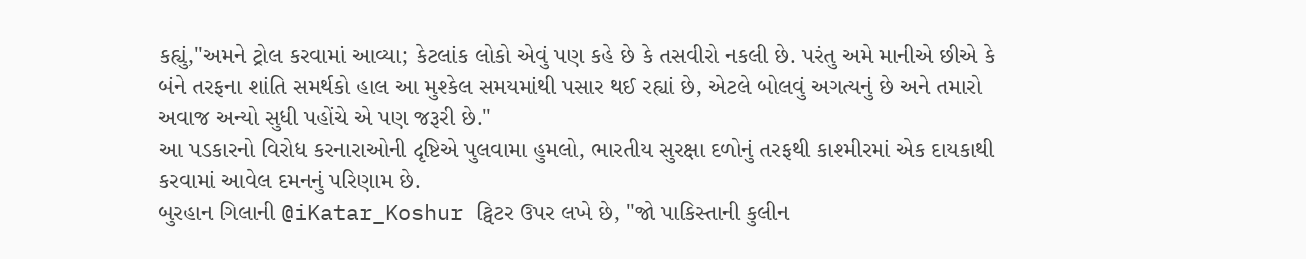કહ્યું,"અમને ટ્રોલ કરવામાં આવ્યા; કેટલાંક લોકો એવું પણ કહે છે કે તસવીરો નકલી છે. પરંતુ અમે માનીએ છીએ કે બંને તરફના શાંતિ સમર્થકો હાલ આ મુશ્કેલ સમયમાંથી પસાર થઈ રહ્યાં છે, એટલે બોલવું અગત્યનું છે અને તમારો અવાજ અન્યો સુધી પહોંચે એ પણ જરૂરી છે."
આ પડકારનો વિરોધ કરનારાઓની દૃષ્ટિએ પુલવામા હુમલો, ભારતીય સુરક્ષા દળોનું તરફથી કાશ્મીરમાં એક દાયકાથી કરવામાં આવેલ દમનનું પરિણામ છે.
બુરહાન ગિલાની @iKatar_Koshur ટ્વિટર ઉપર લખે છે, "જો પાકિસ્તાની કુલીન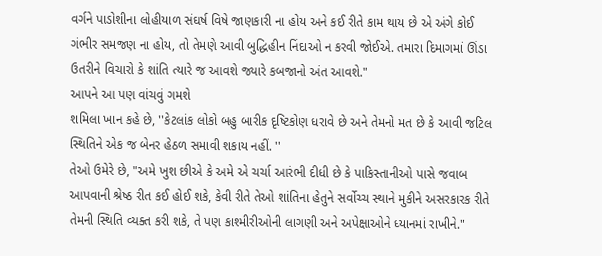વર્ગને પાડોશીના લોહીયાળ સંઘર્ષ વિષે જાણકારી ના હોય અને કઈ રીતે કામ થાય છે એ અંગે કોઈ ગંભીર સમજણ ના હોય, તો તેમણે આવી બુદ્ધિહીન નિંદાઓ ન કરવી જોઈએ. તમારા દિમાગમાં ઊંડા ઉતરીને વિચારો કે શાંતિ ત્યારે જ આવશે જ્યારે કબજાનો અંત આવશે."
આપને આ પણ વાંચવું ગમશે
શમિલા ખાન કહે છે, ''કેટલાંક લોકો બહુ બારીક દૃષ્ટિકોણ ધરાવે છે અને તેમનો મત છે કે આવી જટિલ સ્થિતિને એક જ બેનર હેઠળ સમાવી શકાય નહીં. ''
તેઓ ઉમેરે છે, "અમે ખુશ છીએ કે અમે એ ચર્ચા આરંભી દીધી છે કે પાકિસ્તાનીઓ પાસે જવાબ આપવાની શ્રેષ્ઠ રીત કઈ હોઈ શકે, કેવી રીતે તેઓ શાંતિના હેતુને સર્વોચ્ચ સ્થાને મુકીને અસરકારક રીતે તેમની સ્થિતિ વ્યક્ત કરી શકે, તે પણ કાશ્મીરીઓની લાગણી અને અપેક્ષાઓને ધ્યાનમાં રાખીને."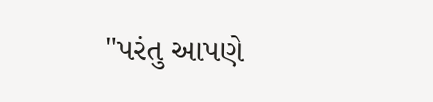"પરંતુ આપણે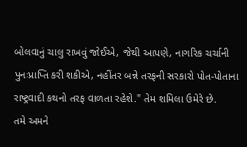બોલવાનું ચાલુ રાખવું જોઈએ, જેથી આપણે, નાગરિક ચર્ચાની પુનઃપ્રાપ્તિ કરી શકીએ, નહીંતર બન્ને તરફની સરકારો પોત-પોતાના રાષ્ટ્રવાદી કથનો તરફ વાળતા રહેશે." તેમ શમિલા ઉમેરે છે.
તમે અમને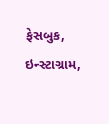ફેસબુક, ઇન્સ્ટાગ્રામ,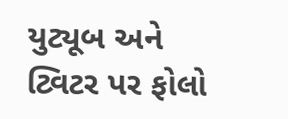યુટ્યૂબ અને ટ્વિટર પર ફોલો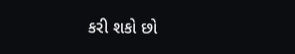કરી શકો છો